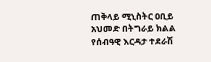ጠቅላይ ሚኒስትር ዐቢይ አህመድ በትግራይ ክልል የሰብዓዊ እርዳታ ተደራሽ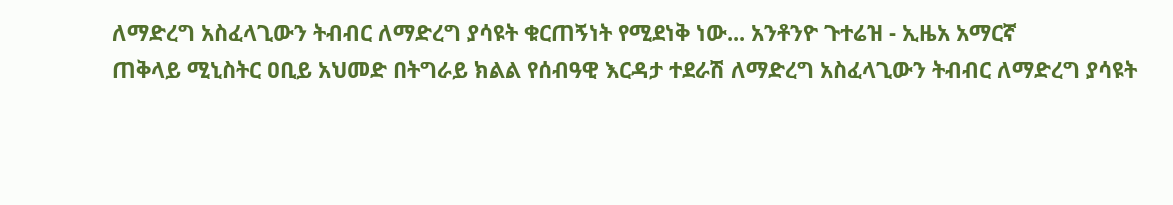ለማድረግ አስፈላጊውን ትብብር ለማድረግ ያሳዩት ቁርጠኝነት የሚደነቅ ነው... አንቶንዮ ጉተሬዝ - ኢዜአ አማርኛ
ጠቅላይ ሚኒስትር ዐቢይ አህመድ በትግራይ ክልል የሰብዓዊ እርዳታ ተደራሽ ለማድረግ አስፈላጊውን ትብብር ለማድረግ ያሳዩት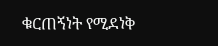ቁርጠኝነት የሚደነቅ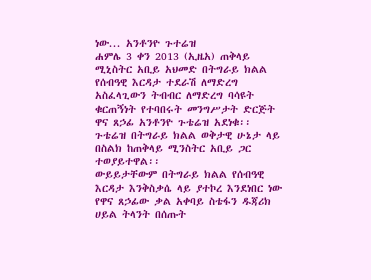ነው... አንቶንዮ ጉተሬዝ
ሐምሌ 3 ቀን 2013 (ኢዜአ) ጠቅላይ ሚኒስትር አቢይ አህመድ በትግራይ ክልል የሰብዓዊ እርዳታ ተደራሽ ለማድረግ አስፈላጊውን ትብብር ለማድረግ ባሳዩት ቁርጠኝነት የተባበሩት መንግሥታት ድርጅት ዋና ጸኃፊ አንቶንዮ ጉቴሬዝ አደነቁ፡፡
ጉቴሬዝ በትግራይ ክልል ወቅታዊ ሁኔታ ላይ በስልክ ከጠቅላይ ሚንስትር አቢይ ጋር ተወያይተዋል፡፡
ውይይታቸውም በትግራይ ክልል የሰብዓዊ እርዳታ እንቅስቃሴ ላይ ያተኮረ እንደነበር ነው የዋና ጸኃፊው ቃል አቀባይ ስቴፋን ዱጃሪክ ሀይል ትላንት በሰጡት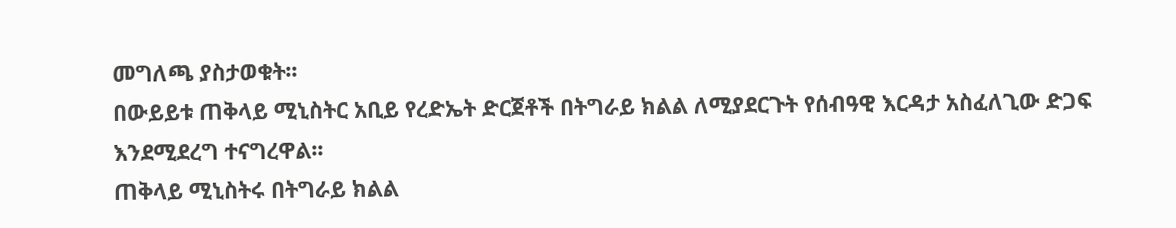መግለጫ ያስታወቁት፡፡
በውይይቱ ጠቅላይ ሚኒስትር አቢይ የረድኤት ድርጀቶች በትግራይ ክልል ለሚያደርጉት የሰብዓዊ እርዳታ አስፈለጊው ድጋፍ እንደሚደረግ ተናግረዋል፡፡
ጠቅላይ ሚኒስትሩ በትግራይ ክልል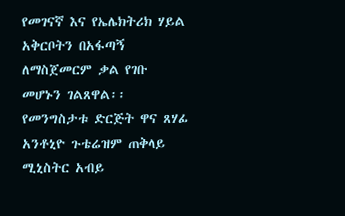የመገናኛ እና የኤሌክትሪክ ሃይል አቅርቦትን በአፋጣኝ ለማስጀመርም ቃል የገቡ መሆኑን ገልጸዋል፡፡
የመንግስታቱ ድርጅት ዋና ጸሃፊ አንቶኒዮ ጉቴሬዝም ጠቅላይ ሚኒስትር አብይ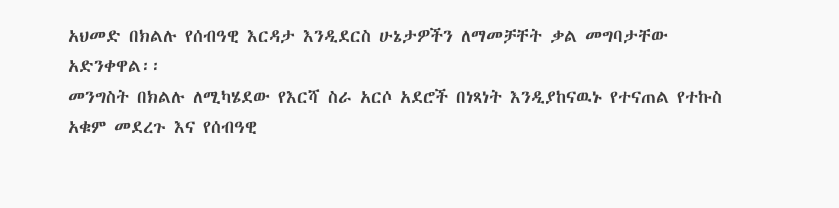አህመድ በክልሉ የሰብዓዊ እርዳታ እንዲደርስ ሁኔታዎችን ለማመቻቸት ቃል መግባታቸው አድንቀዋል፡፡
መንግስት በክልሉ ለሚካሄደው የእርሻ ስራ አርሶ አደሮች በነጻነት እንዲያከናዉኑ የተናጠል የተኩስ አቁም መደረጉ እና የሰብዓዊ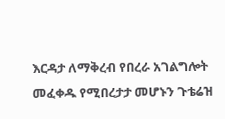እርዳታ ለማቅረብ የበረራ አገልግሎት መፈቀዱ የሚበረታታ መሆኑን ጉቴሬዝ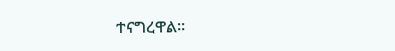ተናግረዋል፡፡